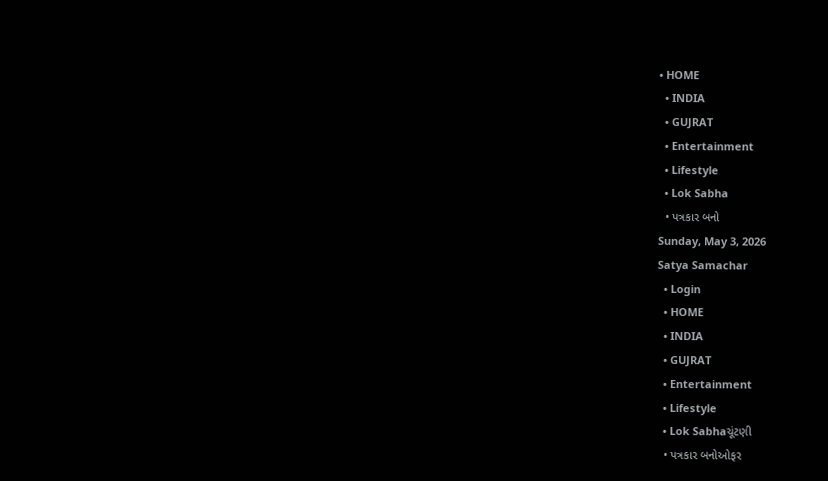• HOME
  • INDIA
  • GUJRAT
  • Entertainment
  • Lifestyle
  • Lok Sabha
  • પત્રકાર બનો
Sunday, May 3, 2026
Satya Samachar
  • Login
  • HOME
  • INDIA
  • GUJRAT
  • Entertainment
  • Lifestyle
  • Lok Sabhaચૂંટણી
  • પત્રકાર બનોઓફર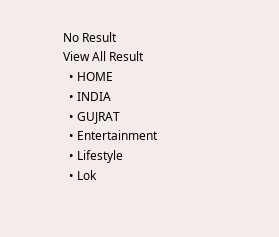No Result
View All Result
  • HOME
  • INDIA
  • GUJRAT
  • Entertainment
  • Lifestyle
  • Lok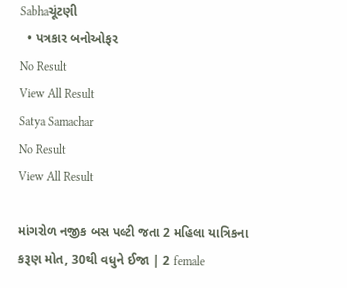Sabhaચૂંટણી
  • પત્રકાર બનોઓફર
No Result
View All Result
Satya Samachar
No Result
View All Result

માંગરોળ નજીક બસ પલ્ટી જતા 2 મહિલા યાત્રિકના કરૂણ મોત, 30થી વધુને ઈજા | 2 female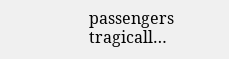passengers tragicall…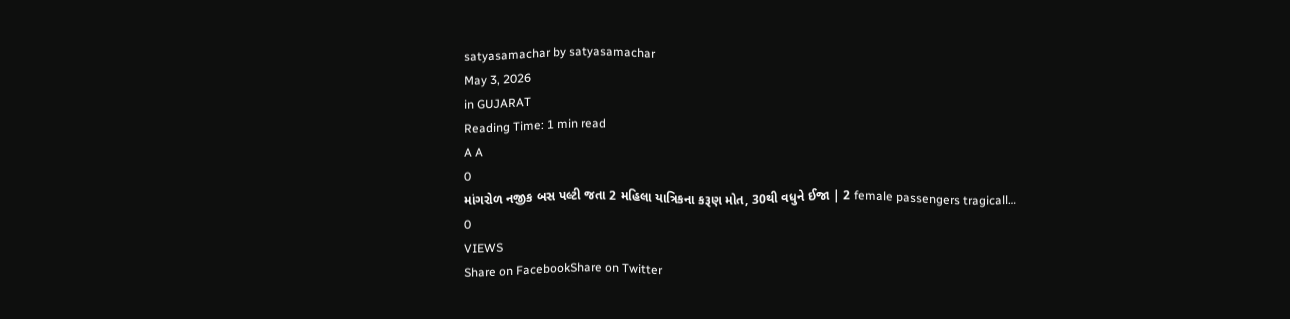satyasamachar by satyasamachar
May 3, 2026
in GUJARAT
Reading Time: 1 min read
A A
0
માંગરોળ નજીક બસ પલ્ટી જતા 2 મહિલા યાત્રિકના કરૂણ મોત, 30થી વધુને ઈજા | 2 female passengers tragicall…
0
VIEWS
Share on FacebookShare on Twitter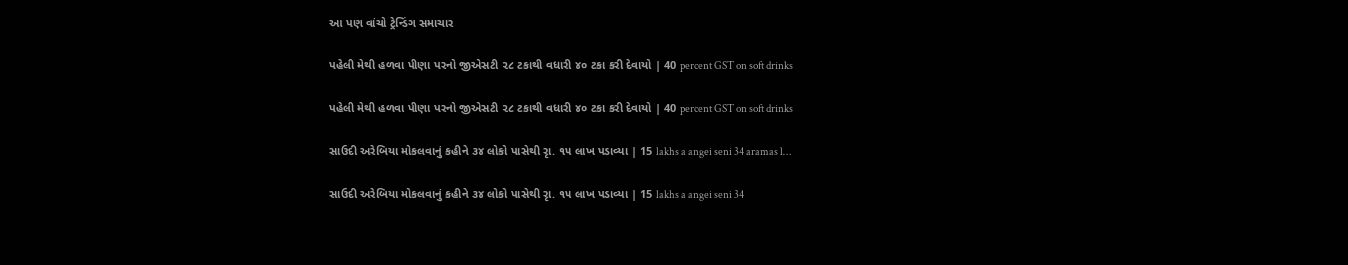આ પણ વાંચો ટ્રેન્ડિંગ સમાચાર

પહેલી મેથી હળવા પીણા પરનો જીએસટી ૨૮ ટકાથી વધારી ૪૦ ટકા કરી દેવાયો | 40 percent GST on soft drinks

પહેલી મેથી હળવા પીણા પરનો જીએસટી ૨૮ ટકાથી વધારી ૪૦ ટકા કરી દેવાયો | 40 percent GST on soft drinks

સાઉદી અરેબિયા મોકલવાનું કહીને ૩૪ લોકો પાસેથી રૃા. ૧૫ લાખ પડાવ્યા | 15 lakhs a angei seni 34 aramas l…

સાઉદી અરેબિયા મોકલવાનું કહીને ૩૪ લોકો પાસેથી રૃા. ૧૫ લાખ પડાવ્યા | 15 lakhs a angei seni 34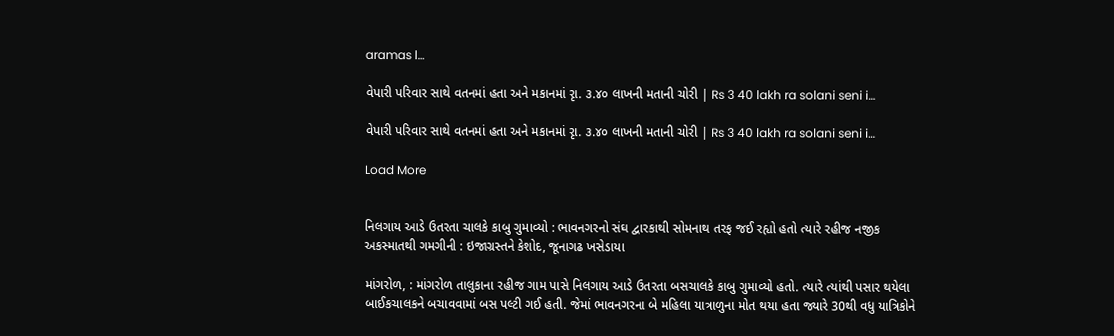aramas l…

વેપારી પરિવાર સાથે વતનમાં હતા અને મકાનમાં રૃા. ૩.૪૦ લાખની મતાની ચોરી | Rs 3 40 lakh ra solani seni i…

વેપારી પરિવાર સાથે વતનમાં હતા અને મકાનમાં રૃા. ૩.૪૦ લાખની મતાની ચોરી | Rs 3 40 lakh ra solani seni i…

Load More


નિલગાય આડે ઉતરતા ચાલકે કાબુ ગુમાવ્યો : ભાવનગરનો સંઘ દ્વારકાથી સોમનાથ તરફ જઈ રહ્યો હતો ત્યારે રહીજ નજીક અકસ્માતથી ગમગીની : ઇજાગ્રસ્તને કેશોદ, જૂનાગઢ ખસેડાયા

માંગરોળ, : માંગરોળ તાલુકાના રહીજ ગામ પાસે નિલગાય આડે ઉતરતા બસચાલકે કાબુ ગુમાવ્યો હતો. ત્યારે ત્યાંથી પસાર થયેલા બાઈકચાલકને બચાવવામાં બસ પલ્ટી ગઈ હતી. જેમાં ભાવનગરના બે મહિલા યાત્રાળુના મોત થયા હતા જ્યારે 30થી વધુ યાત્રિકોને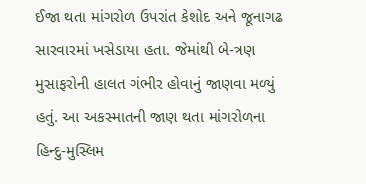ઈજા થતા માંગરોળ ઉપરાંત કેશોદ અને જૂનાગઢ સારવારમાં ખસેડાયા હતા. જેમાંથી બે-ત્રણ મુસાફરોની હાલત ગંભીર હોવાનું જાણવા મળ્યું હતું. આ અકસ્માતની જાણ થતા માંગરોળના હિન્દુ-મુસ્લિમ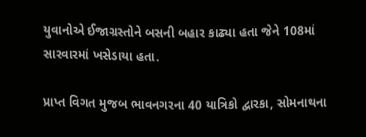યુવાનોએ ઈજાગ્રસ્તોને બસની બહાર કાઢ્યા હતા જેને 108માં સારવારમાં ખસેડાયા હતા.

પ્રાપ્ત વિગત મુજબ ભાવનગરના 40 યાત્રિકો દ્વારકા, સોમનાથના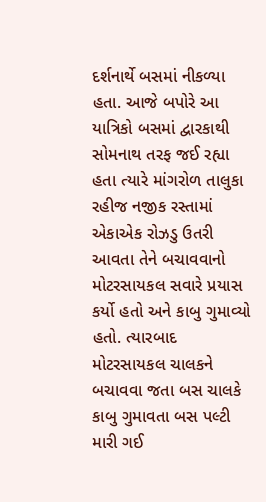દર્શનાર્થે બસમાં નીકળ્યા હતા. આજે બપોરે આ યાત્રિકો બસમાં દ્વારકાથી સોમનાથ તરફ જઈ રહ્યા હતા ત્યારે માંગરોળ તાલુકા રહીજ નજીક રસ્તામાં એકાએક રોઝડુ ઉતરી આવતા તેને બચાવવાનો મોટરસાયકલ સવારે પ્રયાસ કર્યો હતો અને કાબુ ગુમાવ્યો હતો. ત્યારબાદ મોટરસાયકલ ચાલકને બચાવવા જતા બસ ચાલકે કાબુ ગુમાવતા બસ પલ્ટી મારી ગઈ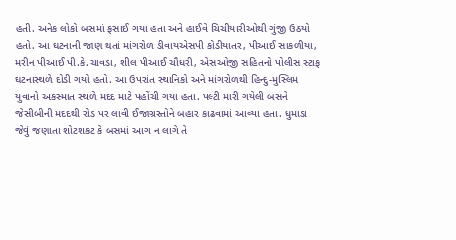હતી. અનેક લોકો બસમાં ફસાઈ ગયા હતા અને હાઈવે ચિચીયારીઓથી ગુંજી ઉઠયો હતો. આ ઘટનાની જાણ થતાં માંગરોળ ડીવાયએસપી કોડીયાતર, પીઆઈ સાકળીયા, મરીન પીઆઈ પી.કે.ચાવડા, શીલ પીઆઈ ચૌધરી, એસઓજી સહિતનો પોલીસ સ્ટાફ ઘટનાસ્થળે દોડી ગયો હતો. આ ઉપરાંત સ્થાનિકો અને માંગરોળથી હિન્દુ-મુસ્લિમ યુવાનો અકસ્માત સ્થળે મદદ માટે પહોંચી ગયા હતા. પલ્ટી મારી ગયેલી બસને જેસીબીની મદદથી રોડ પર લાવી ઈજાગ્રસ્તોને બહાર કાઢવામાં આવ્યા હતા. ધુમાડા જેવું જણાતા શોટશકટ કે બસમાં આગ ન લાગે તે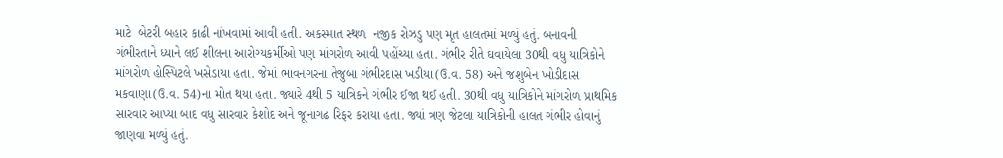માટે  બેટરી બહાર કાઢી નાંખવામાં આવી હતી. અકસ્માત સ્થળ  નજીક રોઝડુ પણ મૃત હાલતમાં મળ્યું હતું. બનાવની ગંભીરતાને ધ્યાને લઈ શીલના આરોગ્યકર્મીઓ પણ માંગરોળ આવી પહોંચ્યા હતા. ગંભીર રીતે ઘવાયેલા 30થી વધુ યાત્રિકોને માંગરોળ હોસ્પિટલે ખસેડાયા હતા. જેમાં ભાવનગરના તેજુબા ગંભીરદાસ ખડીયા(ઉ.વ. 58) અને જશુબેન ખોડીદાસ મકવાણા(ઉ.વ. 54)ના મોત થયા હતા. જ્યારે 4થી 5 યાત્રિકને ગંભીર ઈજા થઈ હતી. 30થી વધુ યાત્રિકોને માંગરોળ પ્રાથમિક સારવાર આપ્યા બાદ વધુ સારવાર કેશોદ અને જૂનાગઢ રિફર કરાયા હતા. જ્યાં ત્રણ જેટલા યાત્રિકોની હાલત ગંભીર હોવાનું જાણવા મળ્યું હતું.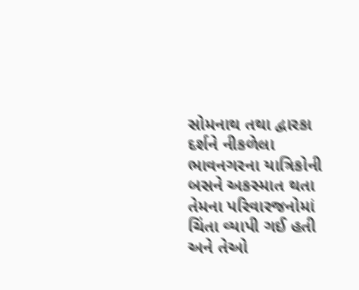સોમનાથ તથા દ્વારકા દર્શને નીકળેલા ભાવનગરના યાત્રિકોની બસને અકસ્માત થતા તેમના પરિવારજનોમાં ચિંતા વ્યાપી ગઈ હતી અને તેઓ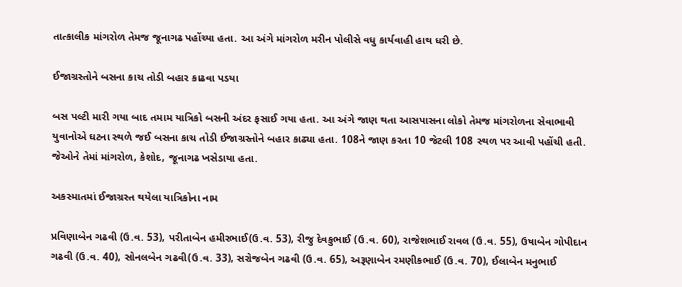તાત્કાલીક માંગરોળ તેમજ જૂનાગઢ પહોંચ્યા હતા. આ અંગે માંગરોળ મરીન પોલીસે વધુ કાર્યવાહી હાથ ધરી છે.

ઈજાગ્રસ્તોને બસના કાચ તોડી બહાર કાઢવા પડયા

બસ પલ્ટી મારી ગયા બાદ તમામ યાત્રિકો બસની અંદર ફસાઈ ગયા હતા. આ અંગે જાણ થતા આસપાસના લોકો તેમજ માંગરોળના સેવાભાવી યુવાનોએ ઘટના સ્થળે જઈ બસના કાચ તોડી ઈજાગ્રસ્તોને બહાર કાઢ્યા હતા. 108ને જાણ કરતા 10 જેટલી 108 સ્થળ પર આવી પહોંચી હતી. જેઓને તેમાં માંગરોળ, કેશોદ, જૂનાગઢ ખસેડાયા હતા.

અકસ્માતમાં ઈજાગ્રસ્ત થયેલા યાત્રિકોના નામ

પ્રવિણાબેન ગઢવી (ઉ.વ. 53), પરીતાબેન હમીરભાઈ(ઉ.વ. 53), રીજુ દેવકુભાઈ (ઉ.વ. 60), રાજેશભાઈ રાવલ (ઉ.વ. 55), ઉષાબેન ગોપીદાન ગઢવી (ઉ.વ. 40), સોનલબેન ગઢવી(ઉ.વ. 33), સરોજબેન ગઢવી (ઉ.વ. 65), અરૂણાબેન રમણીકભાઈ (ઉ.વ. 70), ઈલાબેન મનુભાઈ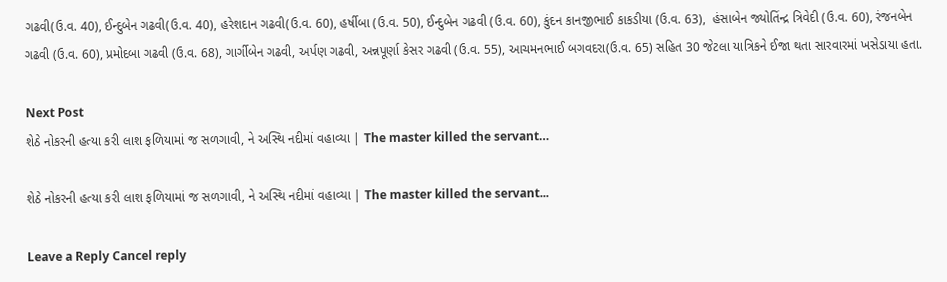ગઢવી(ઉ.વ. 40), ઈન્દુબેન ગઢવી(ઉ.વ. 40), હરેશદાન ગઢવી(ઉ.વ. 60), હર્ષીબા (ઉ.વ. 50), ઈન્દુબેન ગઢવી (ઉ.વ. 60), કુંદન કાનજીભાઈ કાકડીયા (ઉ.વ. 63),  હંસાબેન જ્યોતિંન્દ્ર ત્રિવેદી (ઉ.વ. 60), રંજનબેન ગઢવી (ઉ.વ. 60), પ્રમોદબા ગઢવી (ઉ.વ. 68), ગાર્ગીબેન ગઢવી, અર્પણ ગઢવી, અન્નપૂર્ણા કેસર ગઢવી (ઉ.વ. 55), આચમનભાઈ બગવદરા(ઉ.વ. 65) સહિત 30 જેટલા યાત્રિકને ઈજા થતા સારવારમાં ખસેડાયા હતા.

Next Post
શેઠે નોકરની હત્યા કરી લાશ ફળિયામાં જ સળગાવી, ને અસ્થિ નદીમાં વહાવ્યા | The master killed the servant…

શેઠે નોકરની હત્યા કરી લાશ ફળિયામાં જ સળગાવી, ને અસ્થિ નદીમાં વહાવ્યા | The master killed the servant...

Leave a Reply Cancel reply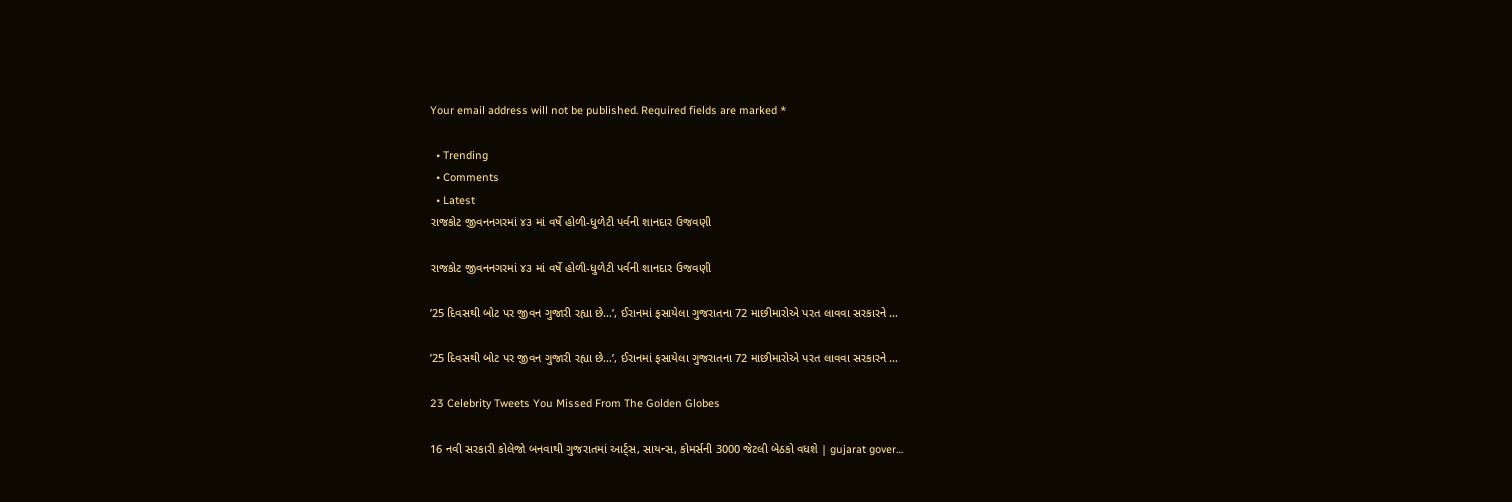Your email address will not be published. Required fields are marked *

  • Trending
  • Comments
  • Latest
રાજકોટ જીવનનગરમાં ૪૩ માં વર્ષે હોળી-ધુળેટી પર્વની શાનદાર ઉજવણી

રાજકોટ જીવનનગરમાં ૪૩ માં વર્ષે હોળી-ધુળેટી પર્વની શાનદાર ઉજવણી

’25 દિવસથી બોટ પર જીવન ગુજારી રહ્યા છે…’, ઈરાનમાં ફસાયેલા ગુજરાતના 72 માછીમારોએ પરત લાવવા સરકારને …

’25 દિવસથી બોટ પર જીવન ગુજારી રહ્યા છે…’, ઈરાનમાં ફસાયેલા ગુજરાતના 72 માછીમારોએ પરત લાવવા સરકારને …

23 Celebrity Tweets You Missed From The Golden Globes

16 નવી સરકારી કોલેજો બનવાથી ગુજરાતમાં આર્ટ્સ, સાયન્સ, કોમર્સની 3000 જેટલી બેઠકો વધશે | gujarat gover…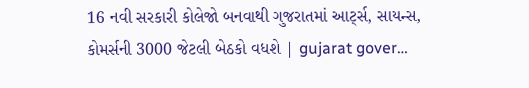16 નવી સરકારી કોલેજો બનવાથી ગુજરાતમાં આર્ટ્સ, સાયન્સ, કોમર્સની 3000 જેટલી બેઠકો વધશે | gujarat gover…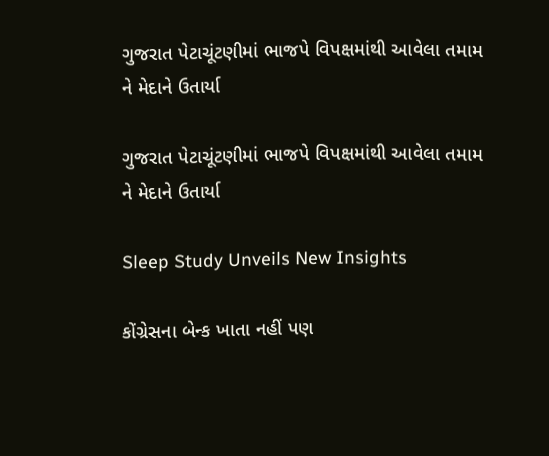ગુજરાત પેટાચૂંટણીમાં ભાજપે વિપક્ષમાંથી આવેલા તમામ ને મેદાને ઉતાર્યા

ગુજરાત પેટાચૂંટણીમાં ભાજપે વિપક્ષમાંથી આવેલા તમામ ને મેદાને ઉતાર્યા

Sleep Study Unveils New Insights

કોંગ્રેસના બેન્ક ખાતા નહીં પણ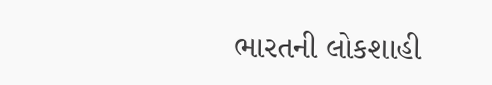ભારતની લોકશાહી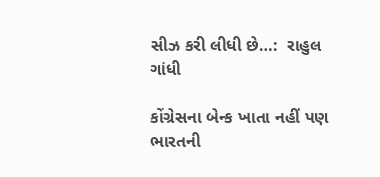સીઝ કરી લીધી છે…:  રાહુલ ગાંધી

કોંગ્રેસના બેન્ક ખાતા નહીં પણ ભારતની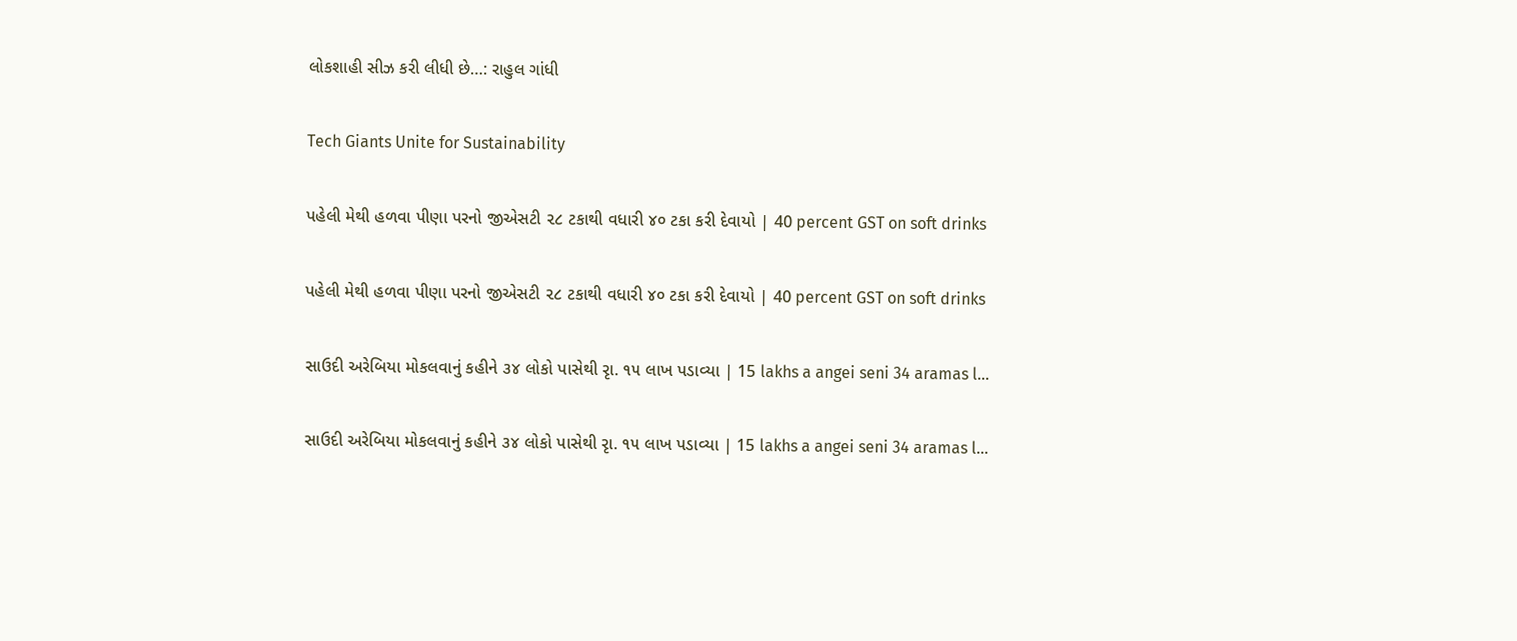લોકશાહી સીઝ કરી લીધી છે…: રાહુલ ગાંધી

Tech Giants Unite for Sustainability

પહેલી મેથી હળવા પીણા પરનો જીએસટી ૨૮ ટકાથી વધારી ૪૦ ટકા કરી દેવાયો | 40 percent GST on soft drinks

પહેલી મેથી હળવા પીણા પરનો જીએસટી ૨૮ ટકાથી વધારી ૪૦ ટકા કરી દેવાયો | 40 percent GST on soft drinks

સાઉદી અરેબિયા મોકલવાનું કહીને ૩૪ લોકો પાસેથી રૃા. ૧૫ લાખ પડાવ્યા | 15 lakhs a angei seni 34 aramas l…

સાઉદી અરેબિયા મોકલવાનું કહીને ૩૪ લોકો પાસેથી રૃા. ૧૫ લાખ પડાવ્યા | 15 lakhs a angei seni 34 aramas l…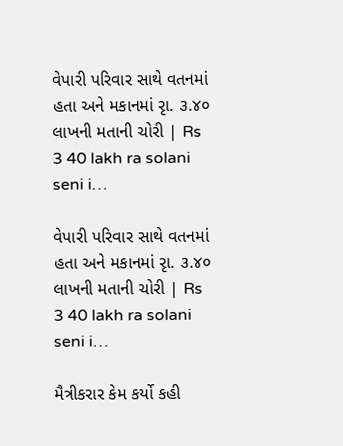વેપારી પરિવાર સાથે વતનમાં હતા અને મકાનમાં રૃા. ૩.૪૦ લાખની મતાની ચોરી | Rs 3 40 lakh ra solani seni i…

વેપારી પરિવાર સાથે વતનમાં હતા અને મકાનમાં રૃા. ૩.૪૦ લાખની મતાની ચોરી | Rs 3 40 lakh ra solani seni i…

મૈત્રીકરાર કેમ કર્યો કહી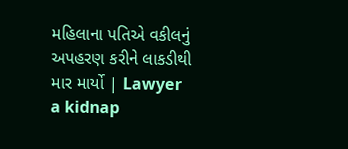મહિલાના પતિએ વકીલનું અપહરણ કરીને લાકડીથી માર માર્યો | Lawyer a kidnap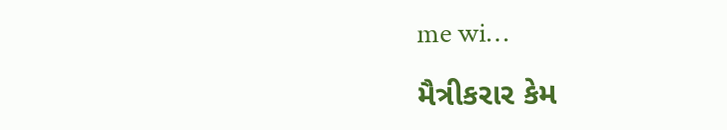me wi…

મૈત્રીકરાર કેમ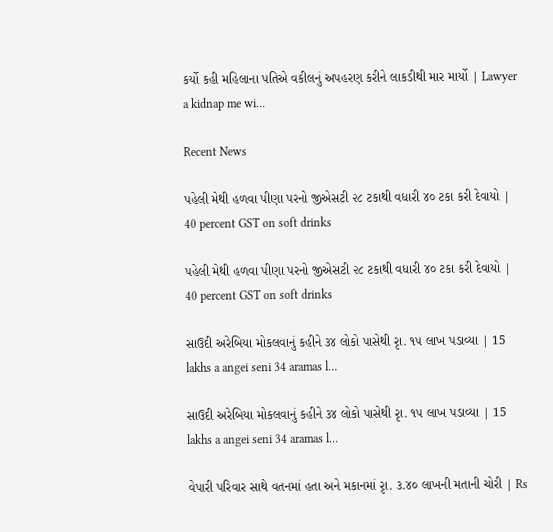કર્યો કહી મહિલાના પતિએ વકીલનું અપહરણ કરીને લાકડીથી માર માર્યો | Lawyer a kidnap me wi…

Recent News

પહેલી મેથી હળવા પીણા પરનો જીએસટી ૨૮ ટકાથી વધારી ૪૦ ટકા કરી દેવાયો | 40 percent GST on soft drinks

પહેલી મેથી હળવા પીણા પરનો જીએસટી ૨૮ ટકાથી વધારી ૪૦ ટકા કરી દેવાયો | 40 percent GST on soft drinks

સાઉદી અરેબિયા મોકલવાનું કહીને ૩૪ લોકો પાસેથી રૃા. ૧૫ લાખ પડાવ્યા | 15 lakhs a angei seni 34 aramas l…

સાઉદી અરેબિયા મોકલવાનું કહીને ૩૪ લોકો પાસેથી રૃા. ૧૫ લાખ પડાવ્યા | 15 lakhs a angei seni 34 aramas l…

વેપારી પરિવાર સાથે વતનમાં હતા અને મકાનમાં રૃા. ૩.૪૦ લાખની મતાની ચોરી | Rs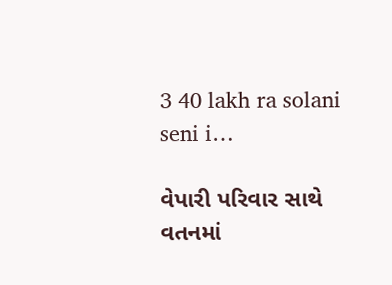3 40 lakh ra solani seni i…

વેપારી પરિવાર સાથે વતનમાં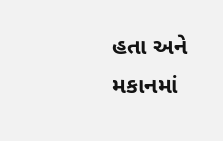હતા અને મકાનમાં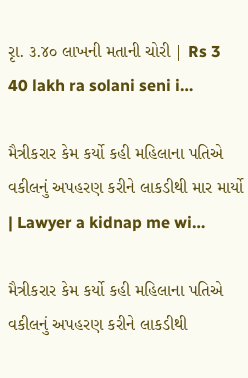રૃા. ૩.૪૦ લાખની મતાની ચોરી | Rs 3 40 lakh ra solani seni i…

મૈત્રીકરાર કેમ કર્યો કહી મહિલાના પતિએ વકીલનું અપહરણ કરીને લાકડીથી માર માર્યો | Lawyer a kidnap me wi…

મૈત્રીકરાર કેમ કર્યો કહી મહિલાના પતિએ વકીલનું અપહરણ કરીને લાકડીથી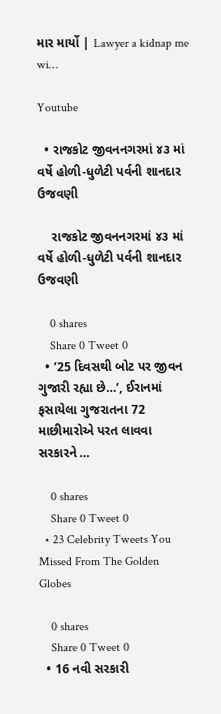માર માર્યો | Lawyer a kidnap me wi…

Youtube

  • રાજકોટ જીવનનગરમાં ૪૩ માં વર્ષે હોળી-ધુળેટી પર્વની શાનદાર ઉજવણી

    રાજકોટ જીવનનગરમાં ૪૩ માં વર્ષે હોળી-ધુળેટી પર્વની શાનદાર ઉજવણી

    0 shares
    Share 0 Tweet 0
  • ’25 દિવસથી બોટ પર જીવન ગુજારી રહ્યા છે…’, ઈરાનમાં ફસાયેલા ગુજરાતના 72 માછીમારોએ પરત લાવવા સરકારને …

    0 shares
    Share 0 Tweet 0
  • 23 Celebrity Tweets You Missed From The Golden Globes

    0 shares
    Share 0 Tweet 0
  • 16 નવી સરકારી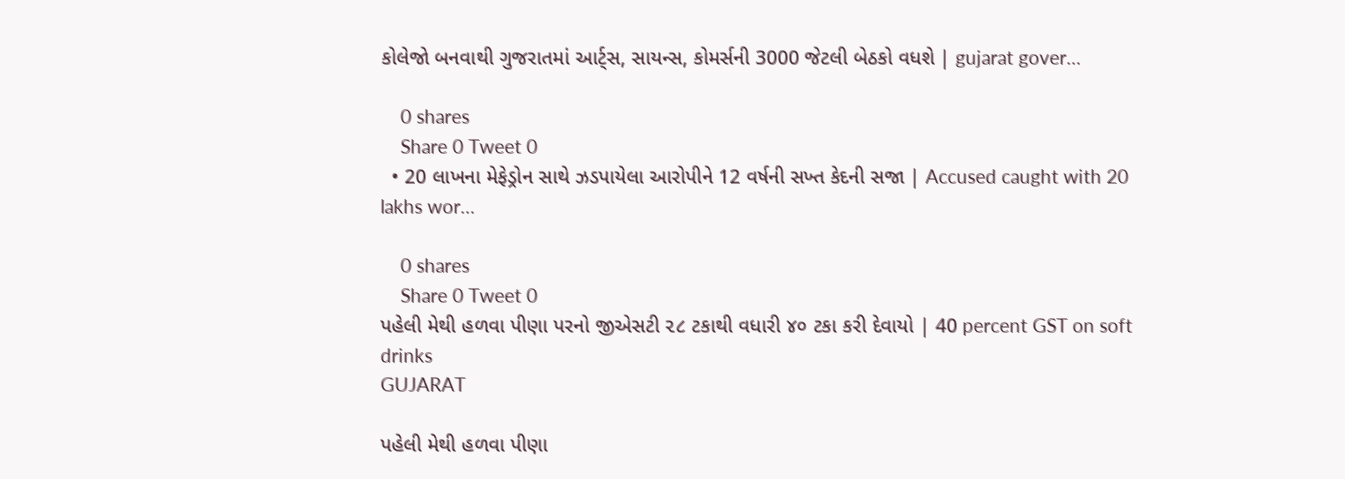કોલેજો બનવાથી ગુજરાતમાં આર્ટ્સ, સાયન્સ, કોમર્સની 3000 જેટલી બેઠકો વધશે | gujarat gover…

    0 shares
    Share 0 Tweet 0
  • 20 લાખના મેફેડ્રોન સાથે ઝડપાયેલા આરોપીને 12 વર્ષની સખ્ત કેદની સજા | Accused caught with 20 lakhs wor…

    0 shares
    Share 0 Tweet 0
પહેલી મેથી હળવા પીણા પરનો જીએસટી ૨૮ ટકાથી વધારી ૪૦ ટકા કરી દેવાયો | 40 percent GST on soft drinks
GUJARAT

પહેલી મેથી હળવા પીણા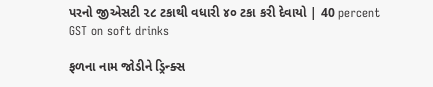પરનો જીએસટી ૨૮ ટકાથી વધારી ૪૦ ટકા કરી દેવાયો | 40 percent GST on soft drinks

ફળના નામ જોડીને ડ્રિન્ક્સ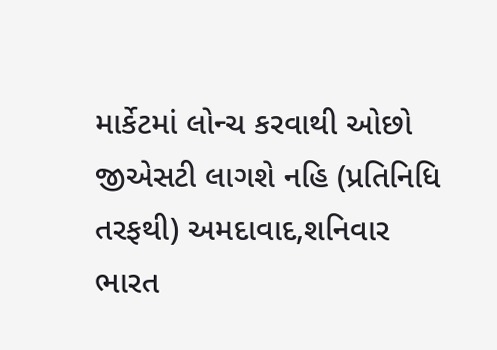માર્કેટમાં લોન્ચ કરવાથી ઓછો જીએસટી લાગશે નહિ (પ્રતિનિધિ તરફથી) અમદાવાદ,શનિવાર ભારત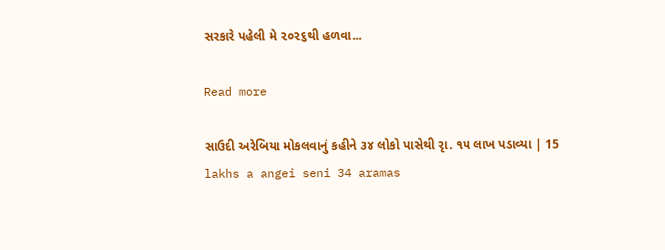સરકારે પહેલી મે ૨૦૨૬થી હળવા...

Read more

સાઉદી અરેબિયા મોકલવાનું કહીને ૩૪ લોકો પાસેથી રૃા. ૧૫ લાખ પડાવ્યા | 15 lakhs a angei seni 34 aramas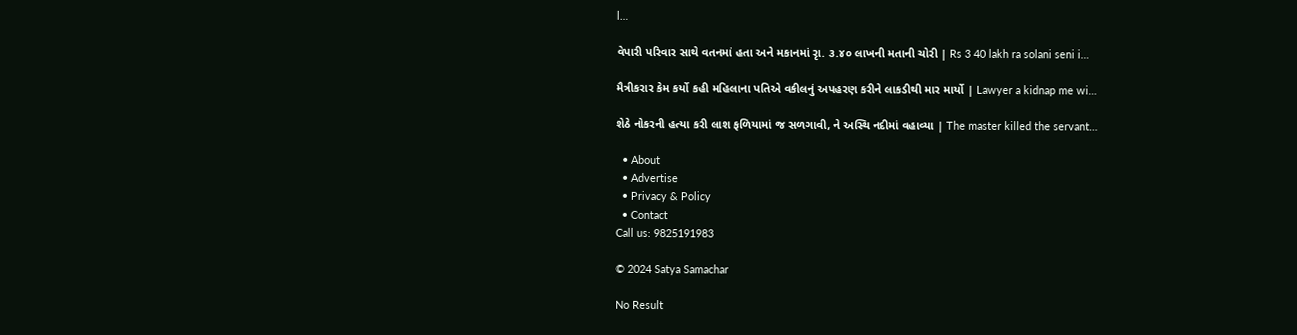l…

વેપારી પરિવાર સાથે વતનમાં હતા અને મકાનમાં રૃા. ૩.૪૦ લાખની મતાની ચોરી | Rs 3 40 lakh ra solani seni i…

મૈત્રીકરાર કેમ કર્યો કહી મહિલાના પતિએ વકીલનું અપહરણ કરીને લાકડીથી માર માર્યો | Lawyer a kidnap me wi…

શેઠે નોકરની હત્યા કરી લાશ ફળિયામાં જ સળગાવી, ને અસ્થિ નદીમાં વહાવ્યા | The master killed the servant…

  • About
  • Advertise
  • Privacy & Policy
  • Contact
Call us: 9825191983

© 2024 Satya Samachar

No Result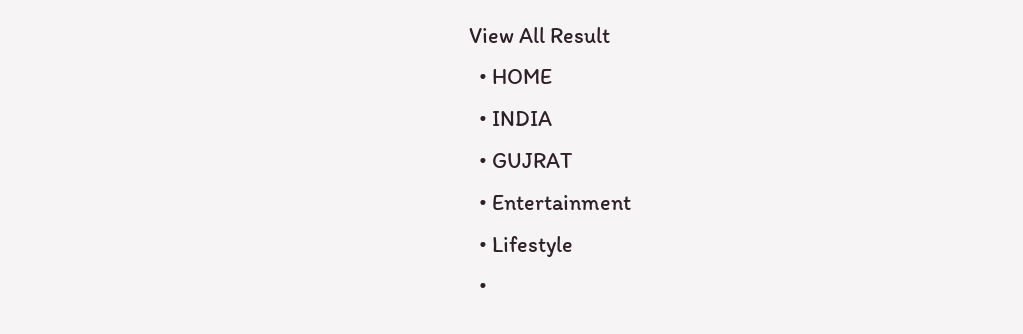View All Result
  • HOME
  • INDIA
  • GUJRAT
  • Entertainment
  • Lifestyle
  •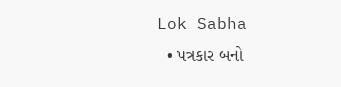Lok Sabha
  • પત્રકાર બનો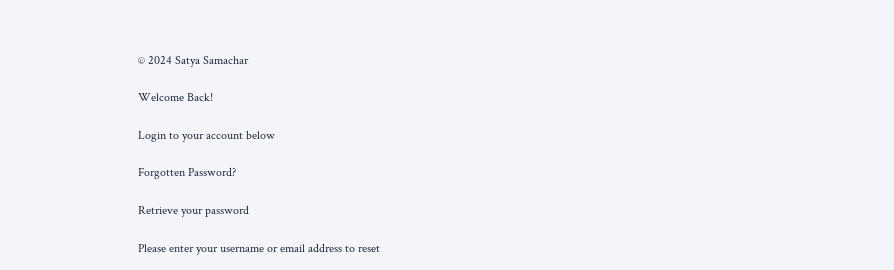© 2024 Satya Samachar

Welcome Back!

Login to your account below

Forgotten Password?

Retrieve your password

Please enter your username or email address to reset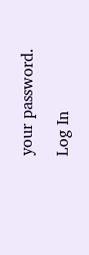your password.

Log In